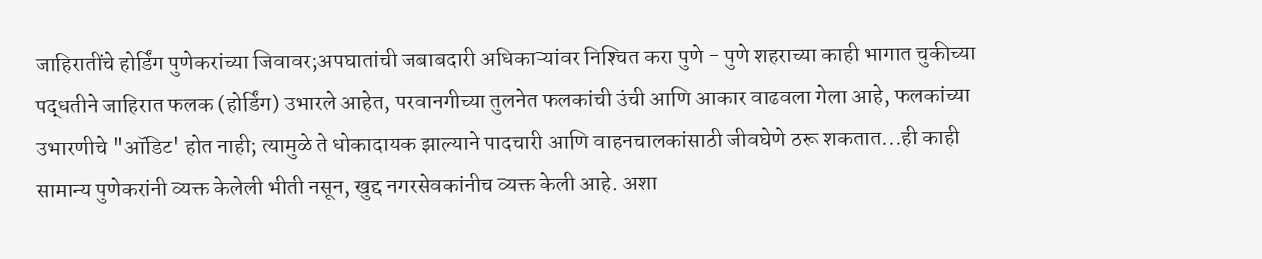जाहिरातींचे होर्डिंग पुणेकरांच्या जिवावर;अपघातांची जबाबदारी अधिकाऱ्यांवर निश्‍चित करा पुणे - पुणे शहराच्या काही भागात चुकीच्या पद्धतीने जाहिरात फलक (होर्डिंग) उभारले आहेत, परवानगीच्या तुलनेत फलकांची उंची आणि आकार वाढवला गेला आहे, फलकांच्या उभारणीचे "ऑडिट' होत नाही; त्यामुळे ते धोकादायक झाल्याने पादचारी आणि वाहनचालकांसाठी जीवघेणे ठरू शकतात...ही काही सामान्य पुणेकरांनी व्यक्त केलेली भीती नसून, खुद्द नगरसेवकांनीच व्यक्त केली आहे. अशा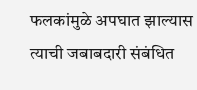फलकांमुळे अपघात झाल्यास त्याची जबाबदारी संबंधित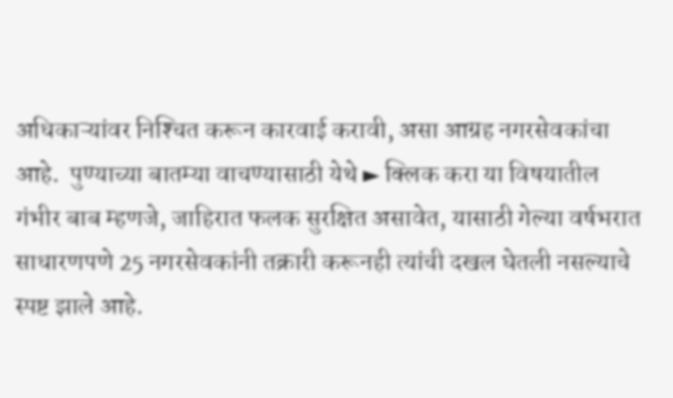अधिकाऱ्यांवर निश्‍चित करून कारवाई करावी, असा आग्रह नगरसेवकांचा आहे.  पुण्याच्या बातम्या वाचण्यासाठी येथे ► क्लिक करा या विषयातील गंभीर बाब म्हणजे, जाहिरात फलक सुरक्षित असावेत, यासाठी गेल्या वर्षभरात साधारणपणे 25 नगरसेवकांनी तक्रारी करूनही त्यांची दखल घेतली नसल्याचे स्पष्ट झाले आहे.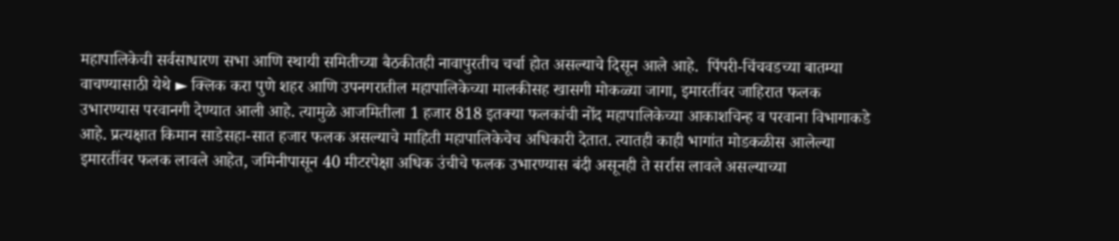महापालिकेची सर्वसाधारण सभा आणि स्थायी समितीच्या बैठकीतही नावापुरतीच चर्चा होत असल्याचे दिसून आले आहे.  पिंपरी-चिंचवडच्या बातम्या वाचण्यासाठी येथे ► क्लिक करा पुणे शहर आणि उपनगरातील महापालिकेच्या मालकीसह खासगी मोकळ्या जागा, इमारतींवर जाहिरात फलक उभारण्यास परवानगी देण्यात आली आहे. त्यामुळे आजमितीला 1 हजार 818 इतक्‍या फलकांची नोंद महापालिकेच्या आकाशचिन्ह व परवाना विभागाकडे आहे. प्रत्यक्षात किमान साडेसहा-सात हजार फलक असल्याचे माहिती महापालिकेचेच अधिकारी देतात. त्यातही काही भागांत मोडकळीस आलेल्या इमारतींवर फलक लावले आहेत, जमिनीपासून 40 मीटरपेक्षा अधिक उंचीचे फलक उभारण्यास बंदी असूनही ते सर्रास लावले असल्याच्या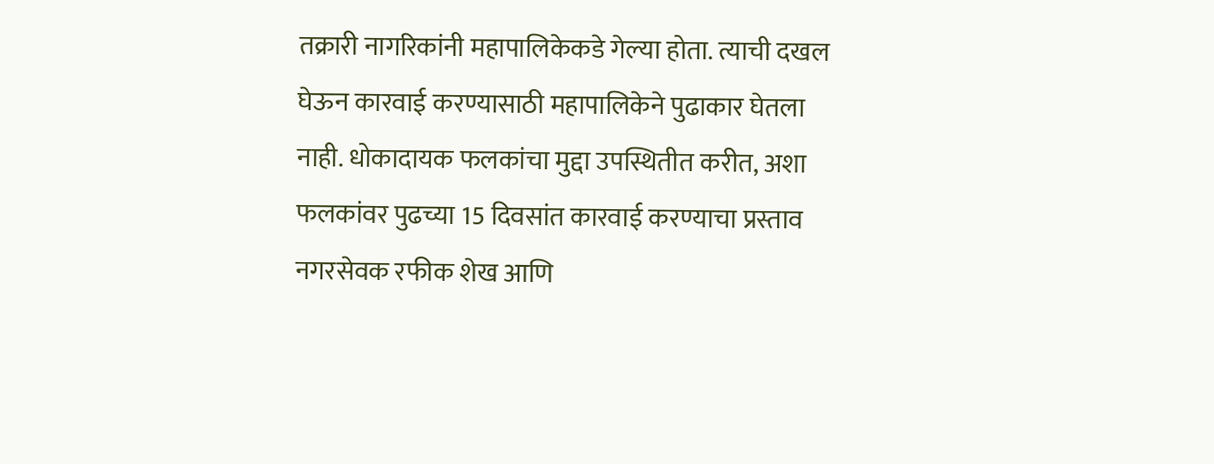तक्रारी नागरिकांनी महापालिकेकडे गेल्या होता. त्याची दखल घेऊन कारवाई करण्यासाठी महापालिकेने पुढाकार घेतला नाही. धोकादायक फलकांचा मुद्दा उपस्थितीत करीत, अशा फलकांवर पुढच्या 15 दिवसांत कारवाई करण्याचा प्रस्ताव नगरसेवक रफीक शेख आणि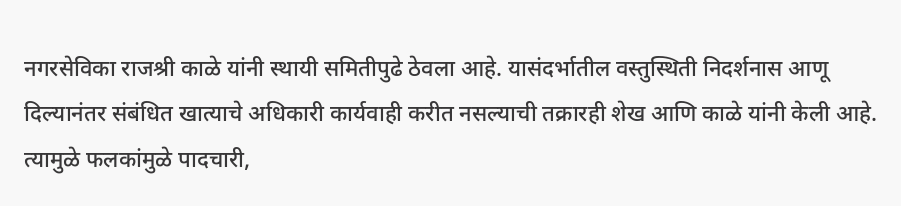नगरसेविका राजश्री काळे यांनी स्थायी समितीपुढे ठेवला आहे. यासंदर्भातील वस्तुस्थिती निदर्शनास आणू दिल्यानंतर संबंधित खात्याचे अधिकारी कार्यवाही करीत नसल्याची तक्रारही शेख आणि काळे यांनी केली आहे. त्यामुळे फलकांमुळे पादचारी,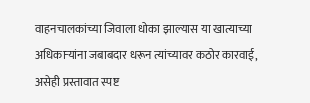वाहनचालकांच्या जिवाला धोका झाल्यास या खात्याच्या अधिकाऱ्यांना जबाबदार धरून त्यांच्यावर कठोर कारवाई, असेही प्रस्तावात स्पष्ट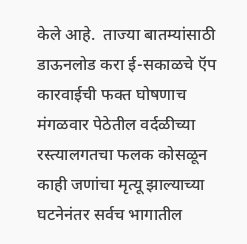केले आहे.  ताज्या बातम्यांसाठी डाऊनलोड करा ई-सकाळचे ऍप  कारवाईची फक्त घोषणाच  मंगळवार पेठेतील वर्दळीच्या रस्त्यालगतचा फलक कोसळून काही जणांचा मृत्यू झाल्याच्या घटनेनंतर सर्वच भागातील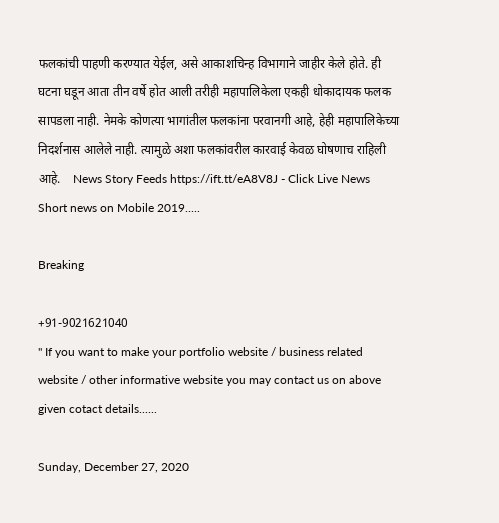फलकांची पाहणी करण्यात येईल, असे आकाशचिन्ह विभागाने जाहीर केले होते. ही घटना घडून आता तीन वर्षे होत आली तरीही महापालिकेला एकही धोकादायक फलक सापडला नाही. नेमके कोणत्या भागांतील फलकांना परवानगी आहे, हेही महापालिकेच्या निदर्शनास आलेले नाही. त्यामुळे अशा फलकांवरील कारवाई केवळ घोषणाच राहिली आहे.    News Story Feeds https://ift.tt/eA8V8J - Click Live News Short news on Mobile 2019.....

Breaking

+91-9021621040
" If you want to make your portfolio website / business related website / other informative website you may contact us on above given cotact details......

Sunday, December 27, 2020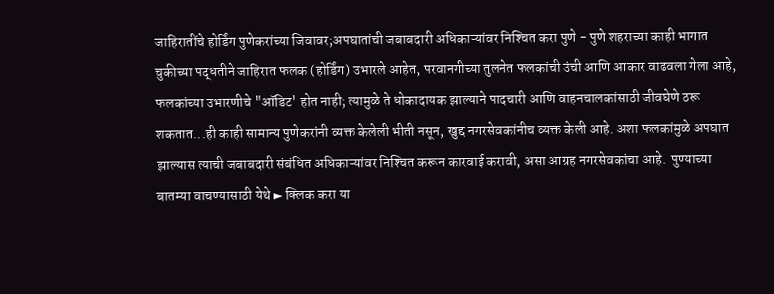जाहिरातींचे होर्डिंग पुणेकरांच्या जिवावर;अपघातांची जबाबदारी अधिकाऱ्यांवर निश्‍चित करा पुणे - पुणे शहराच्या काही भागात चुकीच्या पद्धतीने जाहिरात फलक (होर्डिंग) उभारले आहेत, परवानगीच्या तुलनेत फलकांची उंची आणि आकार वाढवला गेला आहे, फलकांच्या उभारणीचे "ऑडिट' होत नाही; त्यामुळे ते धोकादायक झाल्याने पादचारी आणि वाहनचालकांसाठी जीवघेणे ठरू शकतात...ही काही सामान्य पुणेकरांनी व्यक्त केलेली भीती नसून, खुद्द नगरसेवकांनीच व्यक्त केली आहे. अशा फलकांमुळे अपघात झाल्यास त्याची जबाबदारी संबंधित अधिकाऱ्यांवर निश्‍चित करून कारवाई करावी, असा आग्रह नगरसेवकांचा आहे.  पुण्याच्या बातम्या वाचण्यासाठी येथे ► क्लिक करा या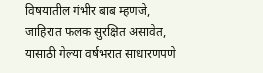विषयातील गंभीर बाब म्हणजे, जाहिरात फलक सुरक्षित असावेत, यासाठी गेल्या वर्षभरात साधारणपणे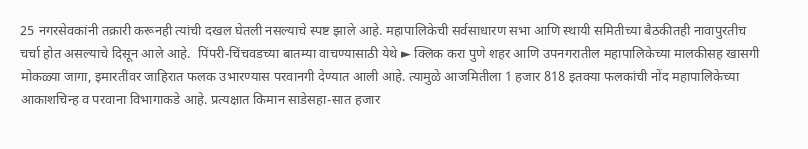25 नगरसेवकांनी तक्रारी करूनही त्यांची दखल घेतली नसल्याचे स्पष्ट झाले आहे. महापालिकेची सर्वसाधारण सभा आणि स्थायी समितीच्या बैठकीतही नावापुरतीच चर्चा होत असल्याचे दिसून आले आहे.  पिंपरी-चिंचवडच्या बातम्या वाचण्यासाठी येथे ► क्लिक करा पुणे शहर आणि उपनगरातील महापालिकेच्या मालकीसह खासगी मोकळ्या जागा, इमारतींवर जाहिरात फलक उभारण्यास परवानगी देण्यात आली आहे. त्यामुळे आजमितीला 1 हजार 818 इतक्‍या फलकांची नोंद महापालिकेच्या आकाशचिन्ह व परवाना विभागाकडे आहे. प्रत्यक्षात किमान साडेसहा-सात हजार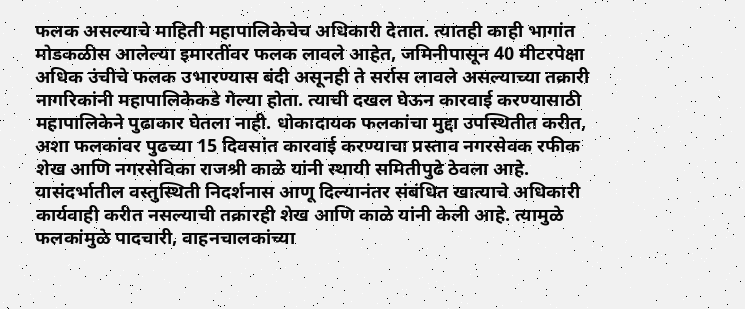फलक असल्याचे माहिती महापालिकेचेच अधिकारी देतात. त्यातही काही भागांत मोडकळीस आलेल्या इमारतींवर फलक लावले आहेत, जमिनीपासून 40 मीटरपेक्षा अधिक उंचीचे फलक उभारण्यास बंदी असूनही ते सर्रास लावले असल्याच्या तक्रारी नागरिकांनी महापालिकेकडे गेल्या होता. त्याची दखल घेऊन कारवाई करण्यासाठी महापालिकेने पुढाकार घेतला नाही. धोकादायक फलकांचा मुद्दा उपस्थितीत करीत, अशा फलकांवर पुढच्या 15 दिवसांत कारवाई करण्याचा प्रस्ताव नगरसेवक रफीक शेख आणि नगरसेविका राजश्री काळे यांनी स्थायी समितीपुढे ठेवला आहे. यासंदर्भातील वस्तुस्थिती निदर्शनास आणू दिल्यानंतर संबंधित खात्याचे अधिकारी कार्यवाही करीत नसल्याची तक्रारही शेख आणि काळे यांनी केली आहे. त्यामुळे फलकांमुळे पादचारी, वाहनचालकांच्या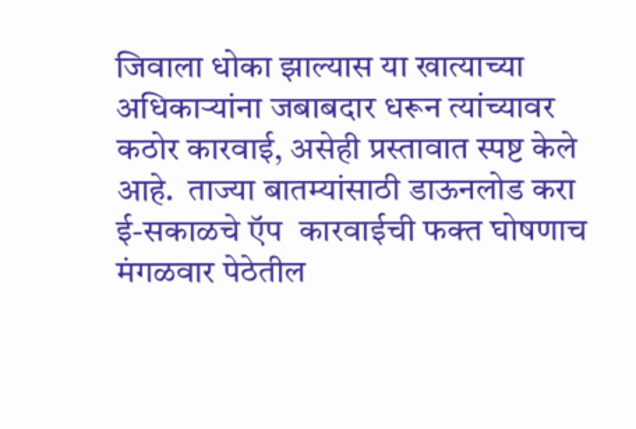जिवाला धोका झाल्यास या खात्याच्या अधिकाऱ्यांना जबाबदार धरून त्यांच्यावर कठोर कारवाई, असेही प्रस्तावात स्पष्ट केले आहे.  ताज्या बातम्यांसाठी डाऊनलोड करा ई-सकाळचे ऍप  कारवाईची फक्त घोषणाच  मंगळवार पेठेतील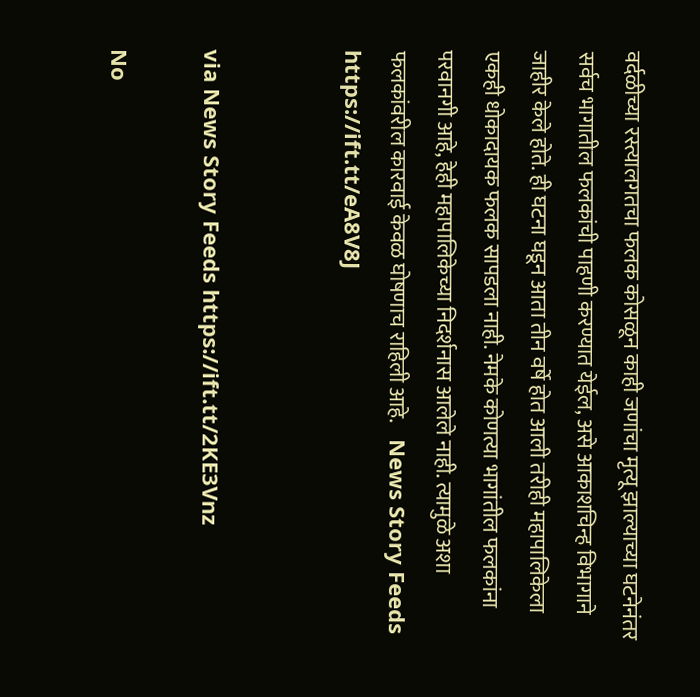वर्दळीच्या रस्त्यालगतचा फलक कोसळून काही जणांचा मृत्यू झाल्याच्या घटनेनंतर सर्वच भागातील फलकांची पाहणी करण्यात येईल, असे आकाशचिन्ह विभागाने जाहीर केले होते. ही घटना घडून आता तीन वर्षे होत आली तरीही महापालिकेला एकही धोकादायक फलक सापडला नाही. नेमके कोणत्या भागांतील फलकांना परवानगी आहे, हेही महापालिकेच्या निदर्शनास आलेले नाही. त्यामुळे अशा फलकांवरील कारवाई केवळ घोषणाच राहिली आहे.    News Story Feeds https://ift.tt/eA8V8J


via News Story Feeds https://ift.tt/2KE3Vnz

No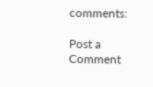comments:

Post a Comment